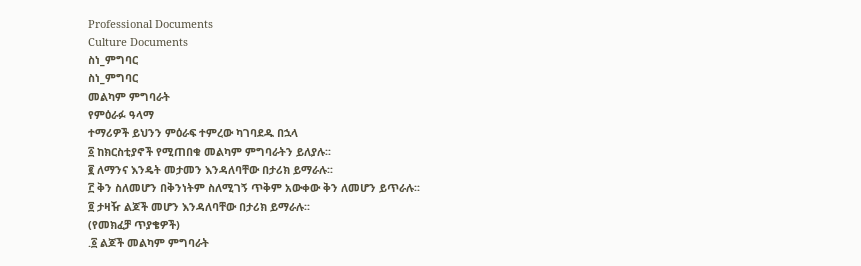Professional Documents
Culture Documents
ስነ_ምግባር
ስነ_ምግባር
መልካም ምግባራት
የምዕራፉ ዓላማ
ተማሪዎች ይህንን ምዕራፍ ተምረው ካገባደዱ በኋላ
፩ ከክርስቲያኖች የሚጠበቁ መልካም ምግባራትን ይለያሉ፡፡
፪ ለማንና እንዴት መታመን እንዳለባቸው በታሪክ ይማራሉ፡፡
፫ ቅን ስለመሆን በቅንነትም ስለሚገኝ ጥቅም አውቀው ቅን ለመሆን ይጥራሉ፡፡
፬ ታዛዥ ልጆች መሆን እንዳለባቸው በታሪክ ይማራሉ፡፡
(የመክፈቻ ጥያቄዎች)
.፩ ልጆች መልካም ምግባራት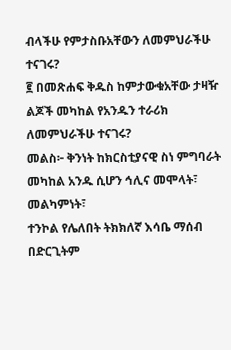ብላችሁ የምታስቡአቸውን ለመምህራችሁ ተናገሩ?
፪ በመጽሐፍ ቅዱስ ከምታውቁአቸው ታዛዥ ልጆች መካከል የአንዱን ተራሪክ
ለመምህራችሁ ተናገሩ?
መልስ፦ ቅንነት ከክርስቲያናዊ ስነ ምግባራት መካከል አንዱ ሲሆን ኅሊና መሞላት፣ መልካምነት፣
ተንኮል የሌለበት ትክክለኛ እሳቤ ማሰብ በድርጊትም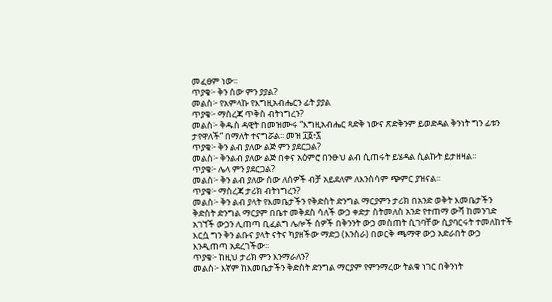መፈፀም ነው፡፡
ጥያቄ፦ ቅን ሰው ምን ያያል?
መልስ፦ የአምላኩ የእግዚአብሔርን ፊት ያያል
ጥያቄ፦ ማስረጃ ጥቅስ ብትነግረን?
መልስ፦ ቅዱስ ዳዊት በመዝሙሩ “እግዚአብሔር ጻድቅ ነውና ጽድቅንም ይወድዳል ቅንነት ግን ፊቱን
ታየዋለች” በማለት ተናግሯል፡፡ መዝ ፲፩፥፯
ጥያቄ፦ ቅን ልብ ያለው ልጅ ምን ያደርጋል?
መልስ፦ ቅንልብ ያለው ልጅ በቀና አዕምሮ በንፁህ ልብ ሲጠሩት ይሄዳል ሲልኩት ይታዘዛል፡፡
ጥያቄ፦ ሌላ ምን ያደርጋል?
መልስ፦ ቅን ልብ ያለው ሰው ለሰዎች ብቻ አይደለም ለእንስሳም ጭምር ያዝናል፡፡
ጥያቄ፦ ማስረጃ ታሪክ ብትነግረን?
መልስ፦ ቅን ልብ ያላት የእመቤታችን የቅድስት ድንግል ማርያምን ታሪክ በአንድ ወቅት እመቤታችን
ቅድስት ድንግል ማርያም በቤተ መቅደስ ሳለች ውኃ ቀድታ ስትመለስ አንድ የተጠማ ውሻ ከመንገድ
አገኘች ውኃን ሊጠጣ ቢፈልግ ሌሎች ሰዎች በቅንንት ውኃ መስጠት ሲገባቸው ሲያባርሩት ተመለከተች
እርሷ ግን ቅን ልቡና ያላት ናትና ካያዘችው ማድጋ (እንስራ) በወርቅ ጫማዋ ውኃ አድራበት ውኃ
እንዲጠጣ አደረገችው፡፡
ጥያቄ፦ ከዚህ ታሪክ ምን እንማራለን?
መልስ፦ እኛም ከእመቤታችን ቅድስት ድንግል ማርያም የምንማረው ትልቁ ነገር በቅንነት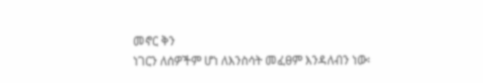መኖር ቅን
ነገርን ለሰዎችም ሆነ ለእንስሳት መፈፀም እንዳለብን ነው፡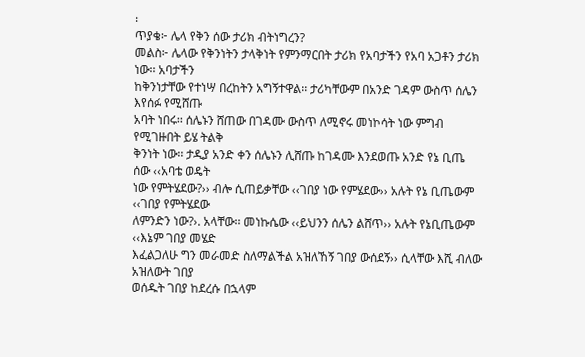፡
ጥያቄ፦ ሌላ የቅን ሰው ታሪክ ብትነግረን?
መልስ፦ ሌላው የቅንነትን ታላቅነት የምንማርበት ታሪክ የአባታችን የአባ አጋቶን ታሪክ ነው፡፡ አባታችን
ከቅንነታቸው የተነሣ በረከትን አግኝተዋል፡፡ ታሪካቸውም በአንድ ገዳም ውስጥ ሰሌን እየሰፉ የሚሸጡ
አባት ነበሩ፡፡ ሰሌኑን ሸጠው በገዳሙ ውስጥ ለሚኖሩ መነኮሳት ነው ምግብ የሚገዙበት ይሄ ትልቅ
ቅንነት ነው፡፡ ታዲያ አንድ ቀን ሰሌኑን ሊሸጡ ከገዳሙ እንደወጡ አንድ የኔ ቢጤ ሰው ‹‹አባቴ ወዴት
ነው የምትሄደው?›› ብሎ ሲጠይቃቸው ‹‹ገበያ ነው የምሄደው›› አሉት የኔ ቢጤውም ‹‹ገበያ የምትሄደው
ለምንድን ነው?›. አላቸው፡፡ መነኩሴው ‹‹ይህንን ሰሌን ልሸጥ›› አሉት የኔቢጤውም ‹‹እኔም ገበያ መሄድ
እፈልጋለሁ ግን መራመድ ስለማልችል አዝለኸኝ ገበያ ውሰደኝ›› ሲላቸው እሺ ብለው አዝለውት ገበያ
ወሰዱት ገበያ ከደረሱ በኋላም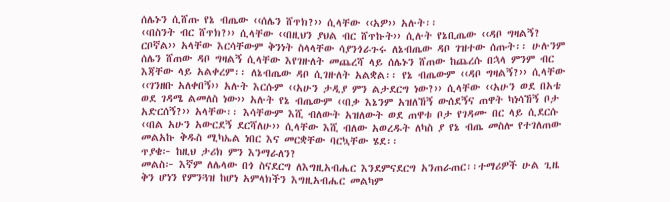ሰሌኑን ሲሸጡ የኔ ብጤው ‹‹ሰሌን ሸጥክ?›› ሲላቸው ‹‹አዎ›› አሉት፡፡
‹‹በስንት ብር ሸጥክ?›› ሲላቸው ‹‹በዚህን ያህል ብር ሸጥኩት›› ሲሉት የኔቢጤው ‹‹ዳቦ ግዛልኝ?
ርቦኛል›› አላቸው እርሳቸውም ቅንነት ስላላቸው ሳያንጎራጉሩ ለኔብጤው ዳቦ ገዝተው ሰጡት፡፡ ሁሉንም
ሰሌን ሸጠው ዳቦ ግዛልኝ ሲላቸው እየገዙለት መጨረሻ ላይ ሰሌኑን ሸጠው ከጨረሱ በኋላ ምንም ብር
እጃቸው ላይ አልቀረም፡፡ ለኔብጤው ዳቦ ሲገዙለት አልቋል፡፡ የኔ ብጤውም ‹‹ዳቦ ግዛልኝ?›› ሲላቸው
‹‹ገንዘቡ አለቀበኝ›› አሉት እርሱም ‹‹አሁን ታዲያ ምን ልታደርግ ነው?›› ሲላቸው ‹‹አሁን ወደ በአቴ
ወደ ገዳሜ ልመለስ ነው›› አሉት የኔ ብጤውም ‹‹በቃ እኔንም አዝለኸኝ ውሰደኝና ጠዋት ካነሳኸኝ ቦታ
አድርሰኝ?›› አላቸው፡፡ እሳቸውም እሺ ብለውት አዝለውት ወደ ጠዋቱ ቦታ የገዳሙ በር ላይ ሲደርሱ
‹‹በል አሁን አውርደኝ ደርሻለሁ›› ሲላቸው እሺ ብለው አወረዱት ለካስ ያ የኔ ብጤ መስሎ የተገለጠው
መልአኩ ቅዱስ ሚካኤል ነበር እና መርቋቸው ባርኳቸው ሄደ፡፡
ጥያቄ፦ ከዚህ ታሪክ ምን እንማራለን?
መልስ፦ እኛም ለሌላው በጎ ስናደርግ ለእግዚአብሔር እንደምናደርግ አንጠራጠር፡፡ተማሪዎች ሁል ጊዜ
ቅን ሆነን የምንጓዝ ከሆነ አምላክችን እግዚአብሔር መልካም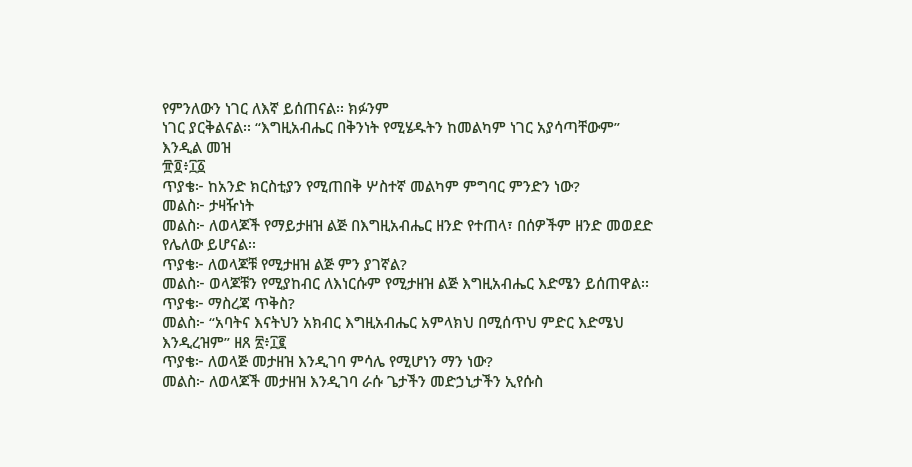የምንለውን ነገር ለእኛ ይሰጠናል፡፡ ክፉንም
ነገር ያርቅልናል፡፡ “እግዚአብሔር በቅንነት የሚሄዱትን ከመልካም ነገር አያሳጣቸውም” እንዲል መዝ
፹፬፥፲፩
ጥያቄ፦ ከአንድ ክርስቲያን የሚጠበቅ ሦስተኛ መልካም ምግባር ምንድን ነው?
መልስ፦ ታዛዥነት
መልስ፦ ለወላጆች የማይታዘዝ ልጅ በእግዚአብሔር ዘንድ የተጠላ፣ በሰዎችም ዘንድ መወደድ የሌለው ይሆናል፡፡
ጥያቄ፦ ለወላጆቹ የሚታዘዝ ልጅ ምን ያገኛል?
መልስ፦ ወላጆቹን የሚያከብር ለእነርሱም የሚታዘዝ ልጅ እግዚአብሔር እድሜን ይሰጠዋል፡፡
ጥያቄ፦ ማስረጃ ጥቅስ?
መልስ፦ “አባትና እናትህን አክብር እግዚአብሔር አምላክህ በሚሰጥህ ምድር እድሜህ እንዲረዝም” ዘጸ ፳፥፲፪
ጥያቄ፦ ለወላጅ መታዘዝ እንዲገባ ምሳሌ የሚሆነን ማን ነው?
መልስ፦ ለወላጆች መታዘዝ እንዲገባ ራሱ ጌታችን መድኃኒታችን ኢየሱስ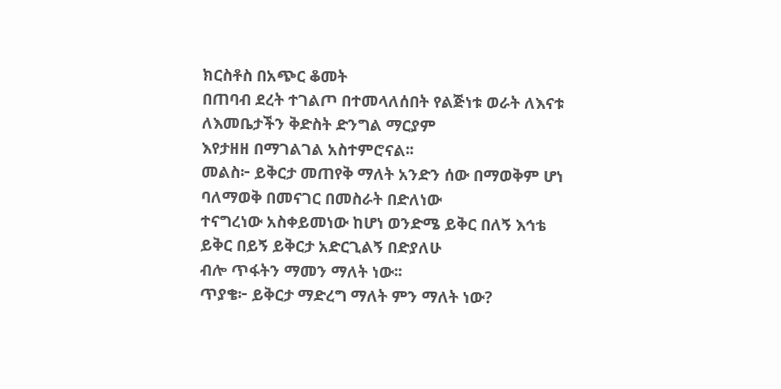ክርስቶስ በአጭር ቆመት
በጠባብ ደረት ተገልጦ በተመላለሰበት የልጅነቱ ወራት ለእናቱ ለእመቤታችን ቅድስት ድንግል ማርያም
እየታዘዘ በማገልገል አስተምሮናል፡፡
መልስ፦ ይቅርታ መጠየቅ ማለት አንድን ሰው በማወቅም ሆነ ባለማወቅ በመናገር በመስራት በድለነው
ተናግረነው አስቀይመነው ከሆነ ወንድሜ ይቅር በለኝ እኅቴ ይቅር በይኝ ይቅርታ አድርጊልኝ በድያለሁ
ብሎ ጥፋትን ማመን ማለት ነው፡፡
ጥያቄ፦ ይቅርታ ማድረግ ማለት ምን ማለት ነው?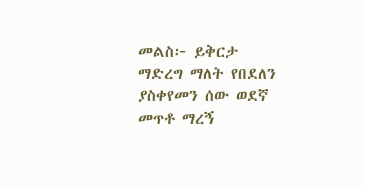መልስ፦ ይቅርታ ማድረግ ማለት የበደለን ያስቀየመን ሰው ወደኛ መጥቶ ማረኝ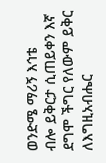ወንድሜ ማሪኝ እኅቴ
ብሎ ይቅርታ ሲጠይቀን እኛ ደግሞ ችግር የለውም ይቅር ለእግዚአብሔር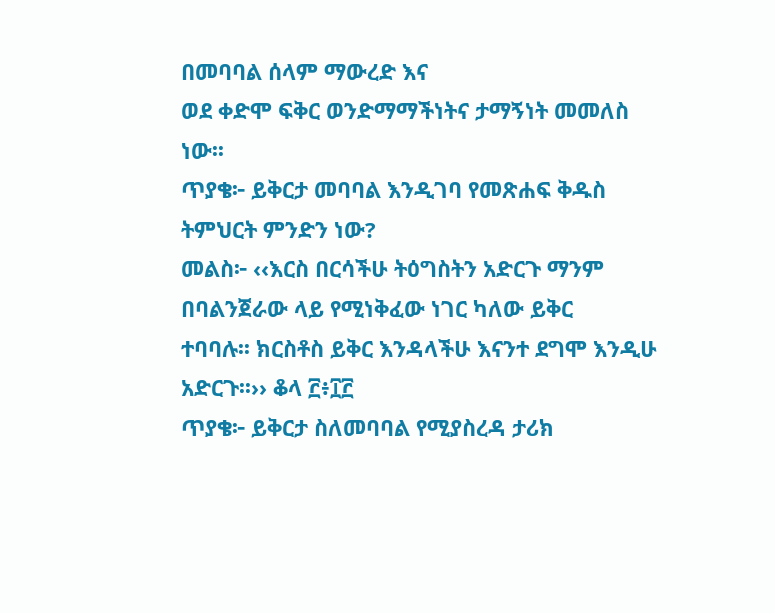በመባባል ሰላም ማውረድ እና
ወደ ቀድሞ ፍቅር ወንድማማችነትና ታማኝነት መመለስ ነው፡፡
ጥያቄ፦ ይቅርታ መባባል እንዲገባ የመጽሐፍ ቅዱስ ትምህርት ምንድን ነው?
መልስ፦ ‹‹እርስ በርሳችሁ ትዕግስትን አድርጉ ማንም በባልንጀራው ላይ የሚነቅፈው ነገር ካለው ይቅር
ተባባሉ፡፡ ክርስቶስ ይቅር እንዳላችሁ እናንተ ደግሞ እንዲሁ አድርጉ፡፡›› ቆላ ፫፥፲፫
ጥያቄ፦ ይቅርታ ስለመባባል የሚያስረዳ ታሪክ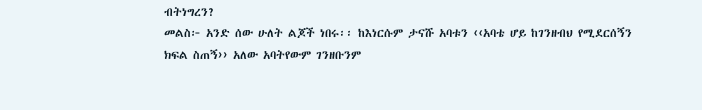ብትነግረን?
መልስ፦ አንድ ሰው ሁለት ልጆች ነበሩ፡፡ ከእነርሱም ታናሹ አባቱን ‹‹አባቴ ሆይ ከገንዘብህ የሚደርሰኝን
ክፍል ስጠኝ›› አለው አባትየውም ገንዘቡንም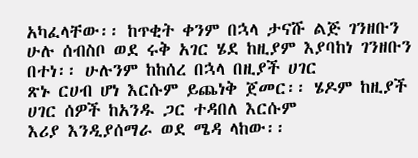አካፈላቸው፡፡ ከጥቂት ቀንም በኋላ ታናሹ ልጅ ገንዘቡን
ሁሉ ሰብስቦ ወደ ሩቅ አገር ሄደ ከዚያም እያባከነ ገንዘቡን በተነ፡፡ ሁሉንም ከከሰረ በኋላ በዚያች ሀገር
ጽኑ ርሀብ ሆነ እርሱም ይጨነቅ ጀመር፡፡ ሄዶም ከዚያች ሀገር ሰዎች ከአንዱ ጋር ተዳበለ እርሱም
እሪያ እንዲያሰማራ ወደ ሜዳ ላከው፡፡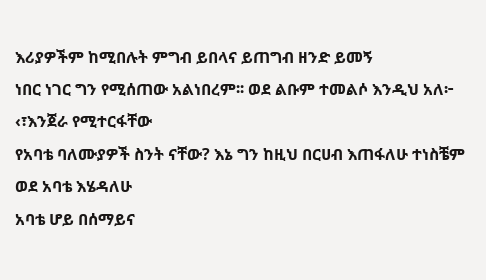እሪያዎችም ከሚበሉት ምግብ ይበላና ይጠግብ ዘንድ ይመኝ
ነበር ነገር ግን የሚሰጠው አልነበረም፡፡ ወደ ልቡም ተመልሶ እንዲህ አለ፦ ‹፣እንጀራ የሚተርፋቸው
የአባቴ ባለሙያዎች ስንት ናቸው? እኔ ግን ከዚህ በርሀብ እጠፋለሁ ተነስቼም ወደ አባቴ እሄዳለሁ
አባቴ ሆይ በሰማይና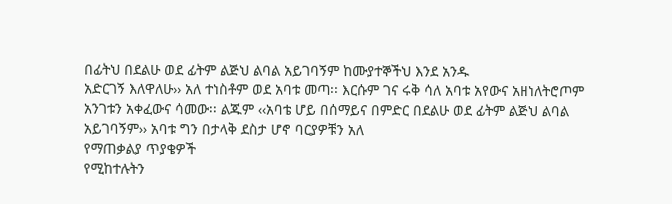በፊትህ በደልሁ ወደ ፊትም ልጅህ ልባል አይገባኝም ከሙያተኞችህ እንደ አንዱ
አድርገኝ እለዋለሁ›› አለ ተነስቶም ወደ አባቱ መጣ፡፡ እርሱም ገና ሩቅ ሳለ አባቱ አየውና አዘነለትሮጦም
አንገቱን አቀፈውና ሳመው፡፡ ልጁም ‹‹አባቴ ሆይ በሰማይና በምድር በደልሁ ወደ ፊትም ልጅህ ልባል
አይገባኝም›› አባቱ ግን በታላቅ ደስታ ሆኖ ባርያዎቹን አለ
የማጠቃልያ ጥያቄዎች
የሚከተሉትን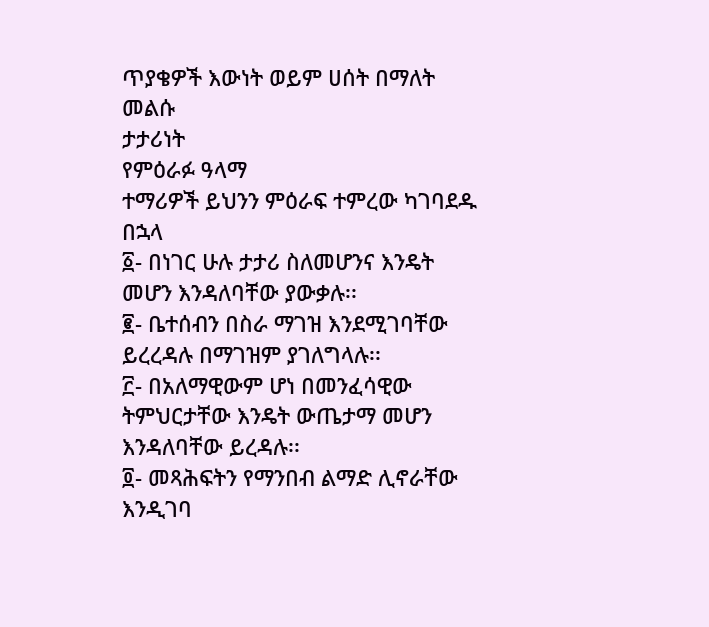ጥያቄዎች እውነት ወይም ሀሰት በማለት መልሱ
ታታሪነት
የምዕራፉ ዓላማ
ተማሪዎች ይህንን ምዕራፍ ተምረው ካገባደዱ በኋላ
፩- በነገር ሁሉ ታታሪ ስለመሆንና እንዴት መሆን እንዳለባቸው ያውቃሉ፡፡
፪- ቤተሰብን በስራ ማገዝ እንደሚገባቸው ይረረዳሉ በማገዝም ያገለግላሉ፡፡
፫- በአለማዊውም ሆነ በመንፈሳዊው ትምህርታቸው እንዴት ውጤታማ መሆን
እንዳለባቸው ይረዳሉ፡፡
፬- መጻሕፍትን የማንበብ ልማድ ሊኖራቸው እንዲገባ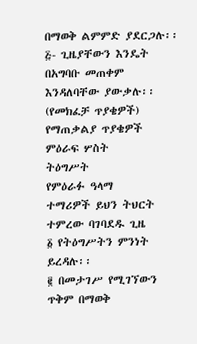በማወቅ ልምምድ ያደርጋሉ፡፡
፭- ጊዜያቸውን እንዴት በአግባቡ መጠቀም እንዳለባቸው ያውቃሉ፡፡
(የመክፈቻ ጥያቄዎች)
የማጠቃልያ ጥያቄዎች
ምዕራፍ ሦስት
ትዕግሥት
የምዕራፉ ዓላማ
ተማሪዎች ይህን ትህርት ተምረው ባገባደዱ ጊዜ
፩ የትዕግሥትን ምንነት ይረዳሉ፡፡
፪ በመታገሥ የሚገኘውን ጥቅም በማወቅ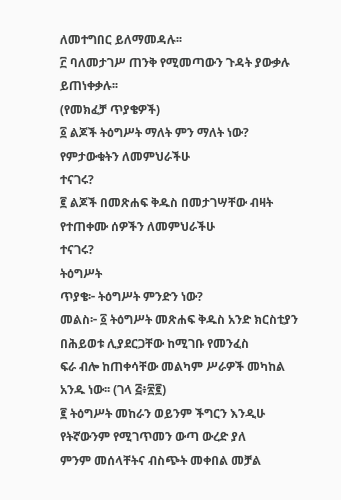ለመተግበር ይለማመዳሉ፡፡
፫ ባለመታገሥ ጠንቅ የሚመጣውን ጉዳት ያውቃሉ ይጠነቀቃሉ፡፡
(የመክፈቻ ጥያቄዎች)
፩ ልጆች ትዕግሥት ማለት ምን ማለት ነው? የምታውቁትን ለመምህራችሁ
ተናገሩ?
፪ ልጆች በመጽሐፍ ቅዱስ በመታገሣቸው ብዛት የተጠቀሙ ሰዎችን ለመምህራችሁ
ተናገሩ?
ትዕግሥት
ጥያቄ፦ ትዕግሥት ምንድን ነው?
መልስ፦ ፩ ትዕግሥት መጽሐፍ ቅዱስ አንድ ክርስቲያን በሕይወቱ ሊያደርጋቸው ከሚገቡ የመንፈስ
ፍራ ብሎ ከጠቀሳቸው መልካም ሥራዎች መካከል አንዱ ነው፡፡ (ገላ ፭፥፳፪)
፪ ትዕግሥት መከራን ወይንም ችግርን እንዲሁ የትኛውንም የሚገጥመን ውጣ ውረድ ያለ
ምንም መሰላቸትና ብስጭት መቀበል መቻል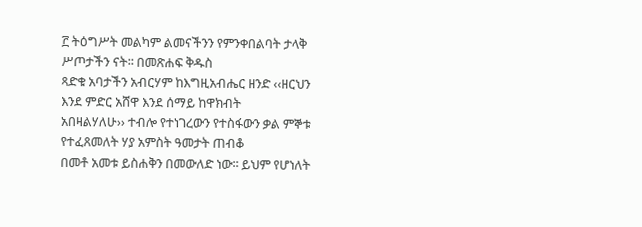፫ ትዕግሥት መልካም ልመናችንን የምንቀበልባት ታላቅ ሥጦታችን ናት፡፡ በመጽሐፍ ቅዱስ
ጻድቁ አባታችን አብርሃም ከእግዚአብሔር ዘንድ ‹‹ዘርህን እንደ ምድር አሸዋ እንደ ሰማይ ከዋክብት
አበዛልሃለሁ›› ተብሎ የተነገረውን የተስፋውን ቃል ምኞቱ የተፈጸመለት ሃያ አምስት ዓመታት ጠብቆ
በመቶ አመቱ ይስሐቅን በመውለድ ነው፡፡ ይህም የሆነለት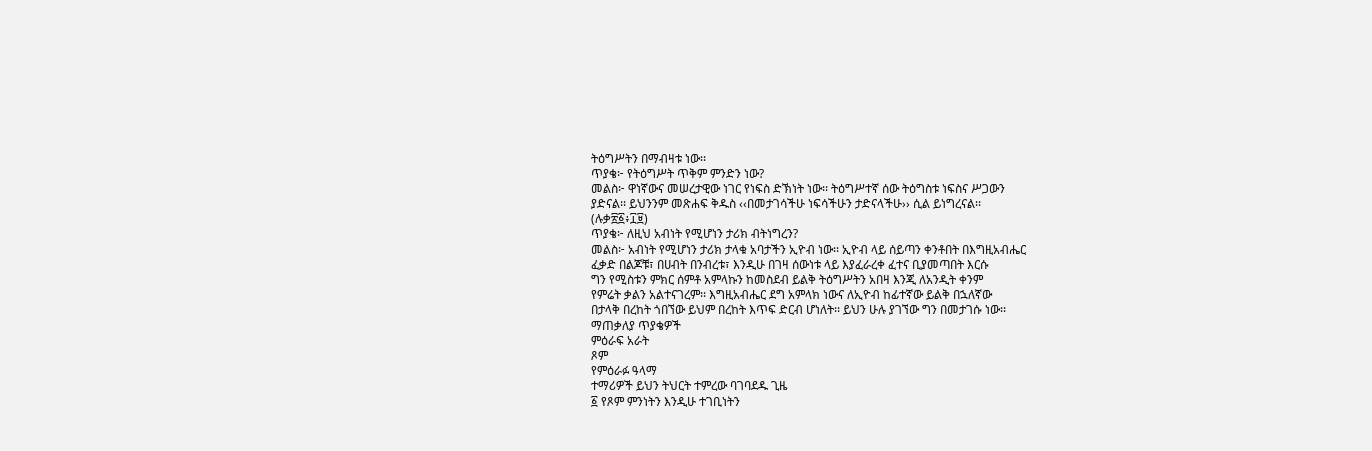ትዕግሥትን በማብዛቱ ነው፡፡
ጥያቄ፦ የትዕግሥት ጥቅም ምንድን ነው?
መልስ፦ ዋነኛውና መሠረታዊው ነገር የነፍስ ድኽነት ነው፡፡ ትዕግሥተኛ ሰው ትዕግስቱ ነፍስና ሥጋውን
ያድናል፡፡ ይህንንም መጽሐፍ ቅዱስ ‹‹በመታገሳችሁ ነፍሳችሁን ታድናላችሁ›› ሲል ይነግረናል፡፡
(ሉቃ፳፩፥፲፱)
ጥያቄ፦ ለዚህ አብነት የሚሆነን ታሪክ ብትነግረን?
መልስ፦ አብነት የሚሆነን ታሪክ ታላቁ አባታችን ኢዮብ ነው፡፡ ኢዮብ ላይ ሰይጣን ቀንቶበት በእግዚአብሔር
ፈቃድ በልጆቹ፣ በሀብት በንብረቱ፣ እንዲሁ በገዛ ሰውነቱ ላይ እያፈራረቀ ፈተና ቢያመጣበት እርሱ
ግን የሚስቱን ምክር ሰምቶ አምላኩን ከመስደብ ይልቅ ትዕግሥትን አበዛ እንጂ ለአንዲት ቀንም
የምሬት ቃልን አልተናገረም፡፡ እግዚአብሔር ደግ አምላክ ነውና ለኢዮብ ከፊተኛው ይልቅ በኋለኛው
በታላቅ በረከት ጎበኘው ይህም በረከት እጥፍ ድርብ ሆነለት፡፡ ይህን ሁሉ ያገኘው ግን በመታገሱ ነው፡፡
ማጠቃለያ ጥያቄዎች
ምዕራፍ አራት
ጾም
የምዕራፉ ዓላማ
ተማሪዎች ይህን ትህርት ተምረው ባገባደዱ ጊዜ
፩ የጾም ምንነትን እንዲሁ ተገቢነትን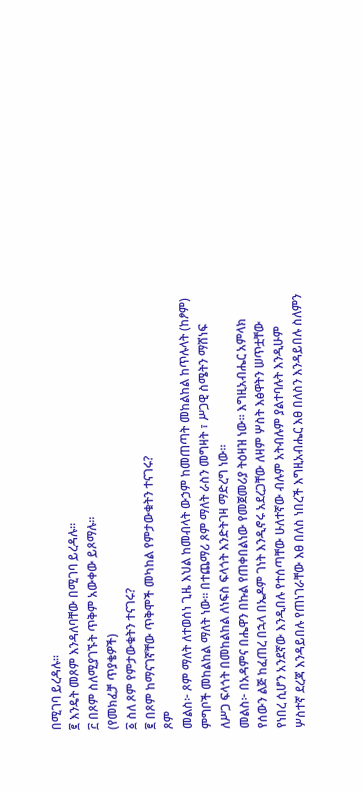በሚገባ ይረዳሉ፡፡
፪ እንዴት መጾም እንዳለባቸው በሚገባ ይረዳሉ፡፡
፫ በጾም ስለሚያገኙት ጥቅም አውቀው ይጾማሉ፡፡
(የመክፈቻ ጥያቄዎች)
፩ ስለ ጾም የምታውቁትን ተናገሩ?
፪ በጾም ከማናገኛቸው ጥቅሞች መካከል የምታውቁትን ተናገሩ?
ጾም
መልስ፦ ጾም ማለት ለተወሰነ ጊዜ እህል ከመብላት ውኃም ከመጠጣት መከልከል ከጥሉላት (ከፆም)
ምግቦች መከልከል ማለት ነው፡፡ በተጨማሪ ጾም ማለት ራስን መግዛት ፣ ሥጋዊ ስሜትን ማሸነፍ
ለሥጋ ፍላጎት በመከልከል ለነፍስ ፍላጎት እንድትገዛ ማድረግ ነው፡፡
መልስ፦ በአዳምና በሔዋን በኩል የጠቀበልነው የመጀመሪያ ትዕዛዝ ነው፡፡ እግዚአብሔር አምላክ
የሰውን ልጅ ከፈጠረ በኋላ በኤዶም ገነት እንዲኖሩ አደረጋቸው ለዛም ሦስት እፅዋትን ሠጥቷቸው
የነበረ ሲሆን አንደኛው እንዲበሉ የተሰጣቸው ሁለተኛው ብሉም አትብሉም ያልተባሉት እንዲሁም
ሦስተኛ ደረጃ እንዳይበሉ የጠነገራቸው እፀ በለስ ነበረች እግዚአብሔር እፀ በለስን እንዳይበሉ ስለምን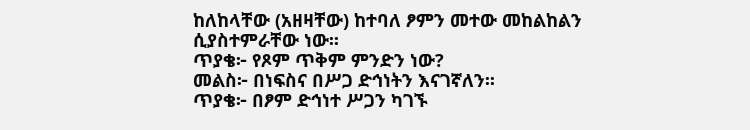ከለከላቸው (አዘዛቸው) ከተባለ ፆምን መተው መከልከልን ሲያስተምራቸው ነው፡፡
ጥያቄ፦ የጾም ጥቅም ምንድን ነው?
መልስ፦ በነፍስና በሥጋ ድኅነትን እናገኛለን፡፡
ጥያቄ፦ በፆም ድኅነተ ሥጋን ካገኙ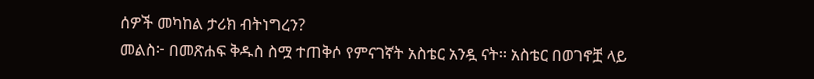ሰዎች መካከል ታሪክ ብትነግረን?
መልስ፦ በመጽሐፍ ቅዱስ ስሟ ተጠቅሶ የምናገኛት አስቴር አንዷ ናት፡፡ አስቴር በወገኖቿ ላይ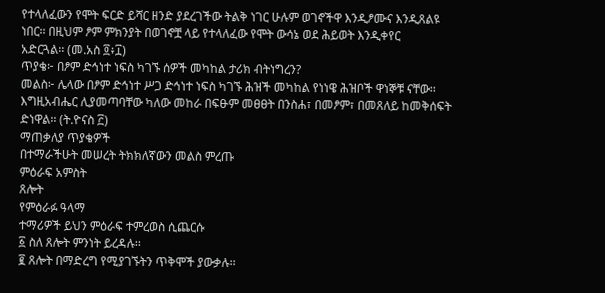የተላለፈውን የሞት ፍርድ ይሻር ዘንድ ያደረገችው ትልቅ ነገር ሁሉም ወገኖችዋ እንዲፆሙና እንዲጸልዩ
ነበር፡፡ በዚህም ፆም ምክንያት በወገኖቿ ላይ የተላለፈው የሞት ውሳኔ ወደ ሕይወት እንዲቀየር
አድርጓል፡፡ (መ.አስ ፬፥፲)
ጥያቄ፦ በፆም ድኅነተ ነፍስ ካገኙ ሰዎች መካከል ታሪክ ብትነግረን?
መልስ፦ ሌላው በፆም ድኅነተ ሥጋ ድኅነተ ነፍስ ካገኙ ሕዝች መካከል የነነዌ ሕዝቦች ዋነኞቹ ናቸው፡፡
እግዚአብሔር ሊያመጣባቸው ካለው መከራ በፍፁም መፀፀት በንስሐ፣ በመፆም፣ በመጸለይ ከመቅሰፍት
ድነዋል፡፡ (ት.ዮናስ ፫)
ማጠቃለያ ጥያቄዎች
በተማራችሁት መሠረት ትክክለኛውን መልስ ምረጡ
ምዕራፍ አምስት
ጸሎት
የምዕራፉ ዓላማ
ተማሪዎች ይህን ምዕራፍ ተምረወስ ሲጨርሱ
፩ ስለ ጸሎት ምንነት ይረዳሉ፡፡
፪ ጸሎት በማድረግ የሚያገኙትን ጥቅሞች ያውቃሉ፡፡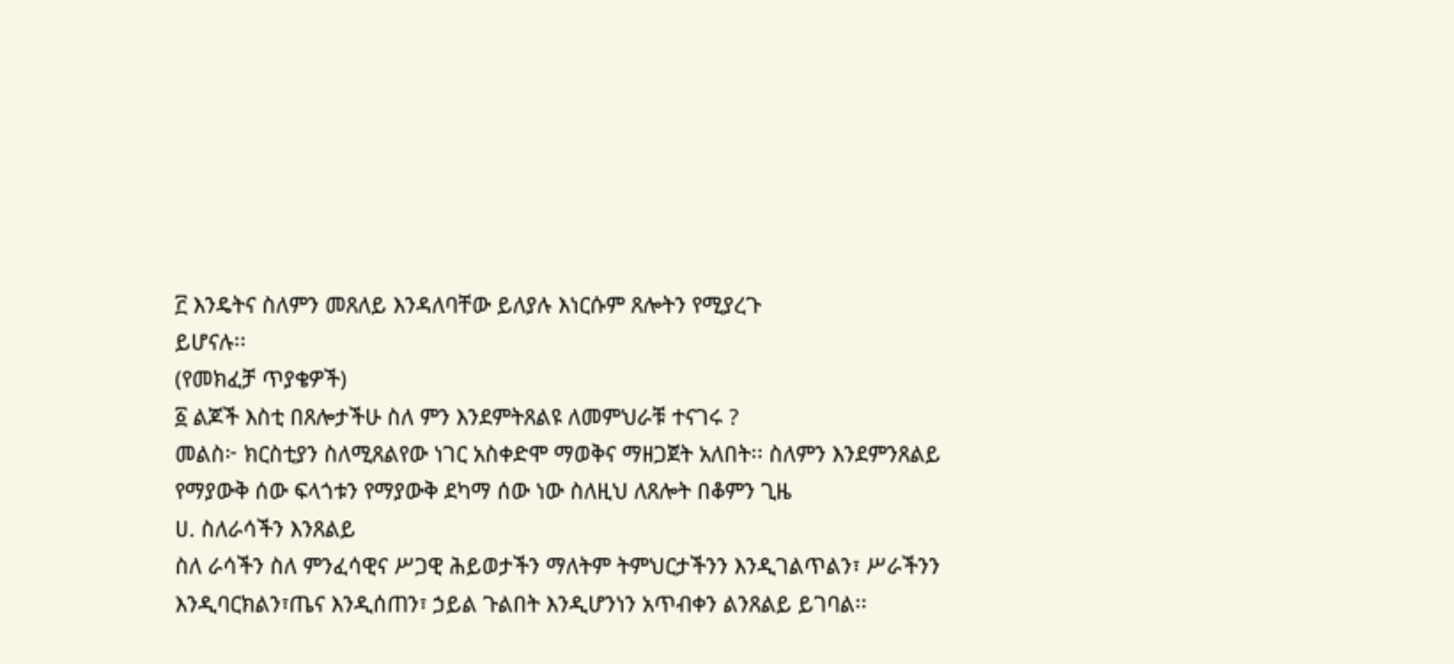፫ እንዴትና ስለምን መጸለይ እንዳለባቸው ይለያሉ እነርሱም ጸሎትን የሚያረጉ
ይሆናሉ፡፡
(የመክፈቻ ጥያቄዎች)
፩ ልጆች እስቲ በጸሎታችሁ ስለ ምን እንደምትጸልዩ ለመምህራቹ ተናገሩ ?
መልስ፦ ክርስቲያን ስለሚጸልየው ነገር አስቀድሞ ማወቅና ማዘጋጀት አለበት፡፡ ስለምን እንደምንጸልይ
የማያውቅ ሰው ፍላጎቱን የማያውቅ ደካማ ሰው ነው ስለዚህ ለጸሎት በቆምን ጊዜ
ሀ. ስለራሳችን እንጸልይ
ስለ ራሳችን ስለ ምንፈሳዊና ሥጋዊ ሕይወታችን ማለትም ትምህርታችንን እንዲገልጥልን፣ ሥራችንን
እንዲባርክልን፣ጤና እንዲሰጠን፣ ኃይል ጉልበት እንዲሆንነን አጥብቀን ልንጸልይ ይገባል፡፡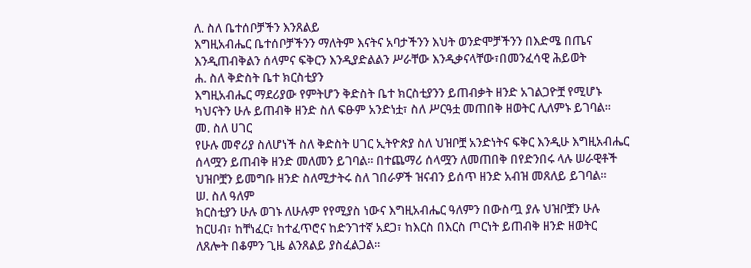ለ. ስለ ቤተሰቦቻችን እንጸልይ
እግዚአብሔር ቤተሰቦቻችንን ማለትም እናትና አባታችንን እህት ወንድሞቻችንን በእድሜ በጤና
እንዲጠብቅልን ሰላምና ፍቅርን እንዲያድልልን ሥራቸው እንዲቃናላቸው፣በመንፈሳዊ ሕይወት
ሐ. ስለ ቅድስት ቤተ ክርስቲያን
እግዚአብሔር ማደሪያው የምትሆን ቅድስት ቤተ ክርስቲያንን ይጠብቃት ዘንድ አገልጋዮቿ የሚሆኑ
ካህናትን ሁሉ ይጠብቅ ዘንድ ስለ ፍፁም አንድነቷ፣ ስለ ሥርዓቷ መጠበቅ ዘወትር ሊለምኑ ይገባል፡፡
መ. ስለ ሀገር
የሁሉ መኖሪያ ስለሆነች ስለ ቅድስት ሀገር ኢትዮጵያ ስለ ህዝቦቿ አንድነትና ፍቅር እንዲሁ እግዚአብሔር
ሰላሟን ይጠብቅ ዘንድ መለመን ይገባል፡፡ በተጨማሪ ሰላሟን ለመጠበቅ በየድንበሩ ላሉ ሠራዊቶች
ህዝቦቿን ይመግቡ ዘንድ ስለሚታትሩ ስለ ገበራዎች ዝናብን ይሰጥ ዘንድ አብዝ መጸለይ ይገባል፡፡
ሠ. ስለ ዓለም
ክርስቲያን ሁሉ ወገኑ ለሁሉም የየሚያስ ነውና እግዚአብሔር ዓለምን በውስጧ ያሉ ህዝቦቿን ሁሉ
ከርሀብ፣ ከቸነፈር፣ ከተፈጥሮና ከድንገተኛ አደጋ፣ ከእርስ በእርስ ጦርነት ይጠብቅ ዘንድ ዘወትር
ለጸሎት በቆምን ጊዜ ልንጸልይ ያስፈልጋል፡፡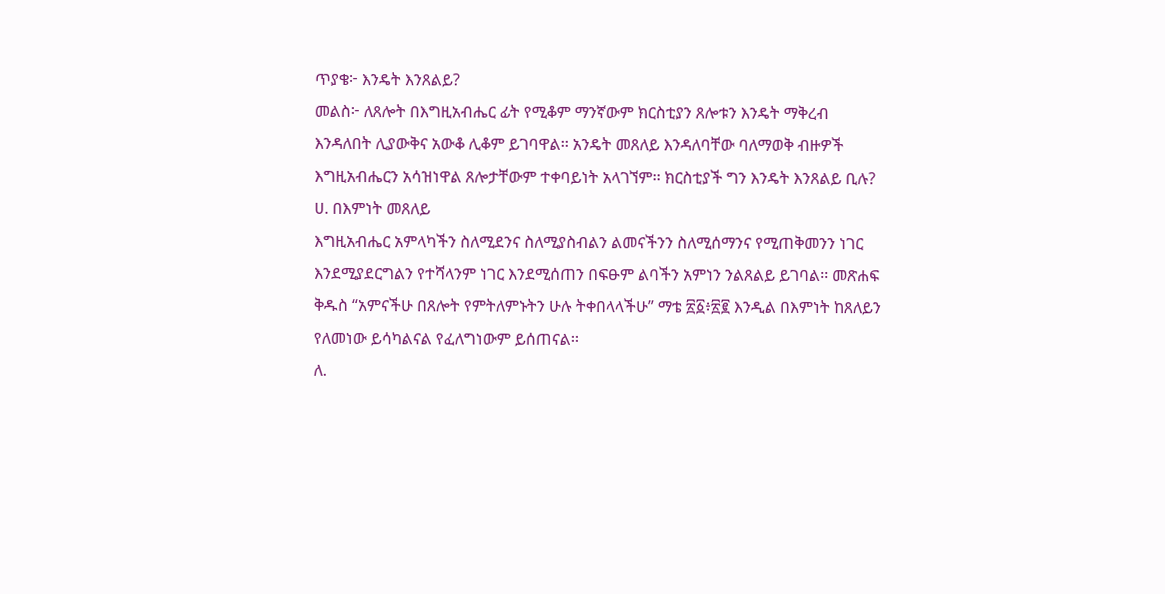ጥያቄ፦ እንዴት እንጸልይ?
መልስ፦ ለጸሎት በእግዚአብሔር ፊት የሚቆም ማንኛውም ክርስቲያን ጸሎቱን እንዴት ማቅረብ
እንዳለበት ሊያውቅና አውቆ ሊቆም ይገባዋል፡፡ አንዴት መጸለይ እንዳለባቸው ባለማወቅ ብዙዎች
እግዚአብሔርን አሳዝነዋል ጸሎታቸውም ተቀባይነት አላገኘም፡፡ ክርስቲያች ግን እንዴት እንጸልይ ቢሉ?
ሀ. በእምነት መጸለይ
እግዚአብሔር አምላካችን ስለሚደንና ስለሚያስብልን ልመናችንን ስለሚሰማንና የሚጠቅመንን ነገር
እንደሚያደርግልን የተሻላንም ነገር እንደሚሰጠን በፍፁም ልባችን አምነን ንልጸልይ ይገባል፡፡ መጽሐፍ
ቅዱስ “አምናችሁ በጸሎት የምትለምኑትን ሁሉ ትቀበላላችሁ” ማቴ ፳፩፥፳፪ እንዲል በእምነት ከጸለይን
የለመነው ይሳካልናል የፈለግነውም ይሰጠናል፡፡
ለ.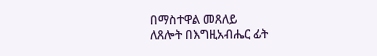በማስተዋል መጸለይ
ለጸሎት በእግዚአብሔር ፊት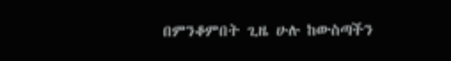በምንቆምበት ጊዜ ሁሉ ከውስጣችን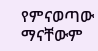የምናወጣው ማናቸውም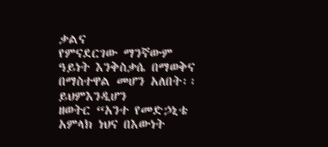ቃልና
የምናደርገው ማንኛውም ዓይነት እንቅስቃሴ በማወቅና በማስተዋል መሆን አለበት፡፡ ይህምእንዲሆን
ዘወትር “አንተ የመድኃኒቴ አምላክ ነህና በእውነት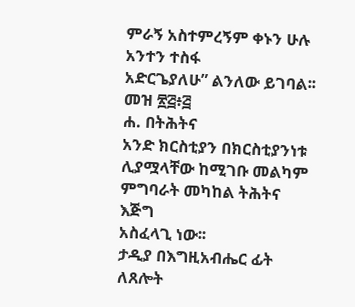ምራኝ አስተምረኝም ቀኑን ሁሉ አንተን ተስፋ
አድርጌያለሁ” ልንለው ይገባል፡፡ መዝ ፳፭፥፭
ሐ. በትሕትና
አንድ ክርስቲያን በክርስቲያንነቱ ሊያሟላቸው ከሚገቡ መልካም ምግባራት መካከል ትሕትና እጅግ
አስፈላጊ ነው፡፡
ታዲያ በእግዚአብሔር ፊት ለጸሎት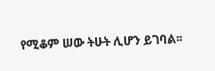የሚቆም ሠው ትሁት ሊሆን ይገባል፡፡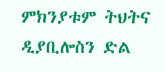ምክንያቱም ትህትና
ዲያቢሎስን ድል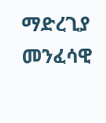ማድረጊያ መንፈሳዊ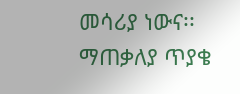መሳሪያ ነውና፡፡
ማጠቃለያ ጥያቄ